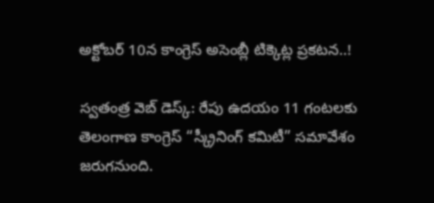అక్టోబర్ 10న కాంగ్రెస్‌ అసెంబ్లీ టిక్కెట్ల ప్రకటన..!

స్వతంత్ర వెబ్ డెస్క్: రేపు ఉదయం 11 గంటలకు తెలంగాణ కాంగ్రెస్ “స్క్రీనింగ్ కమిటీ” సమావేశం జరుగనుంది.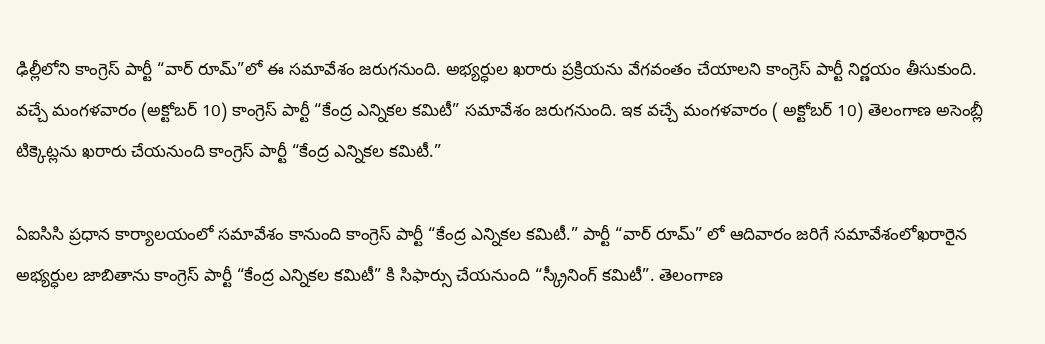ఢిల్లీలోని కాంగ్రెస్ పార్టీ “వార్ రూమ్”లో ఈ సమావేశం జరుగనుంది. అభ్యర్ధుల ఖరారు ప్రక్రియను వేగవంతం చేయాలని కాంగ్రెస్ పార్టీ నిర్ణయం తీసుకుంది. వచ్చే మంగళవారం (అక్టోబర్ 10) కాంగ్రెస్ పార్టీ “కేంద్ర ఎన్నికల కమిటీ” సమావేశం జరుగనుంది. ఇక వచ్చే మంగళవారం ( అక్టోబర్ 10) తెలంగాణ అసెంబ్లీ టిక్కెట్లను ఖరారు చేయనుంది కాంగ్రెస్ పార్టీ “కేంద్ర ఎన్నికల కమిటీ.”

ఏఐసిసి ప్రధాన కార్యాలయంలో సమావేశం కానుంది కాంగ్రెస్ పార్టీ “కేంద్ర ఎన్నికల కమిటీ.” పార్టీ “వార్ రూమ్” లో ఆదివారం జరిగే సమావేశంలోఖరారైన అభ్యర్ధుల జాబితాను కాంగ్రెస్ పార్టీ “కేంద్ర ఎన్నికల కమిటీ” కి సిఫార్సు చేయనుంది “స్క్రీనింగ్ కమిటీ”. తెలంగాణ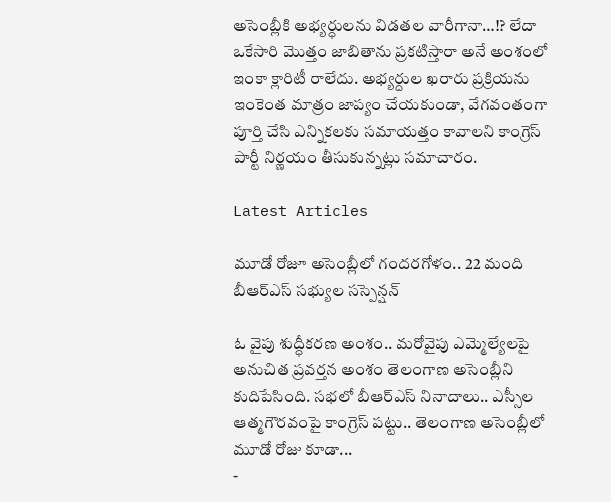అసెంబ్లీకి అభ్యర్ధులను విడతల వారీగానా…!? లేదా ఒకేసారి మొత్తం జాబితాను ప్రకటిస్తారా అనే అంశంలో ఇంకా క్లారిటీ రాలేదు. అభ్యర్దుల ఖరారు ప్రక్రియను ఇంకెంత మాత్రం జాప్యం చేయకుండా, వేగవంతంగా పూర్తి చేసి ఎన్నికలకు సమాయత్తం కావాలని కాంగ్రెస్ పార్టీ నిర్ణయం తీసుకున్నట్లు సమాచారం.

Latest Articles

మూడో రోజూ అసెంబ్లీలో గందరగోళం.. 22 మంది బీఆర్ఎస్‌ సభ్యుల సస్పెన్షన్‌

ఓ వైపు శుద్ధీకరణ అంశం.. మరోవైపు ఎమ్మెల్యేలపై అనుచిత ప్రవర్తన అంశం తెలంగాణ అసెంబ్లీని కుదిపేసింది. సభలో బీఆర్ఎస్‌ నినాదాలు.. ఎస్సీల ఆత్మగౌరవంపై కాంగ్రెస్ పట్టు.. తెలంగాణ అసెంబ్లీలో మూడో రోజు కూడా...
-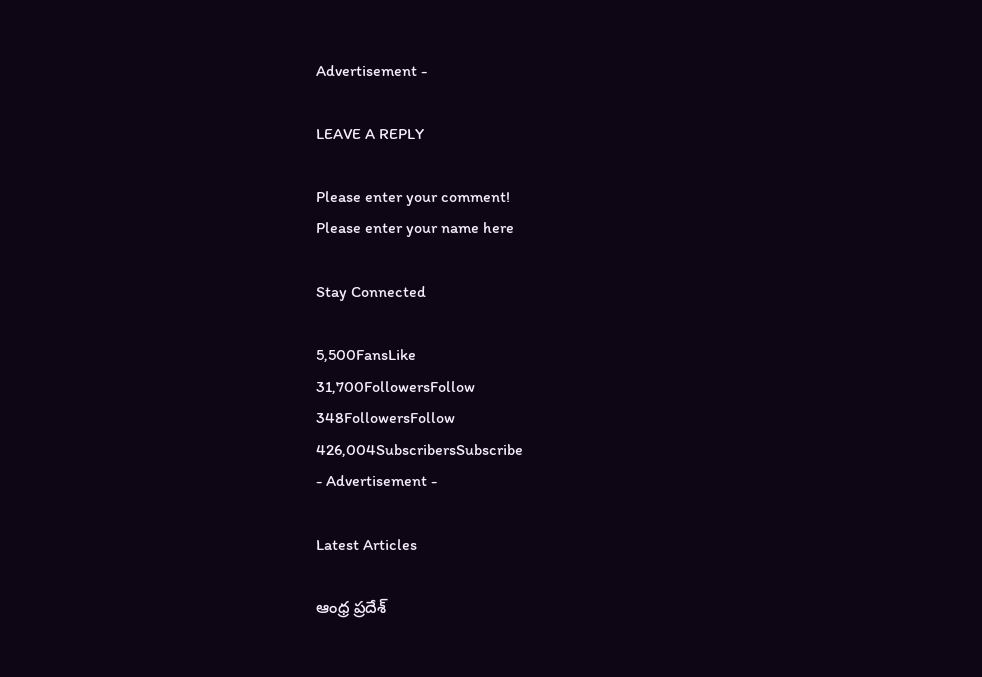Advertisement -

LEAVE A REPLY

Please enter your comment!
Please enter your name here

Stay Connected

5,500FansLike
31,700FollowersFollow
348FollowersFollow
426,004SubscribersSubscribe
- Advertisement -

Latest Articles

ఆంధ్ర ప్రదేశ్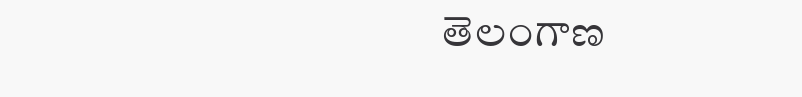తెలంగాణ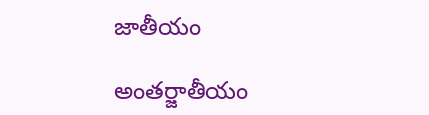జాతీయం

అంతర్జాతీయం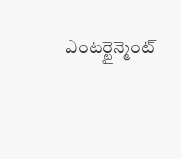ఎంటర్టైన్మెంట్